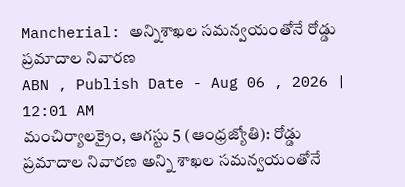Mancherial: అన్నిశాఖల సమన్వయంతోనే రోడ్డు ప్రమాదాల నివారణ
ABN , Publish Date - Aug 06 , 2026 | 12:01 AM
మంచిర్యాలక్రైం, ఆగస్టు 5 (ఆంధ్రజ్యోతి): రోడ్డు ప్రమాదాల నివారణ అన్ని శాఖల సమన్వయంతోనే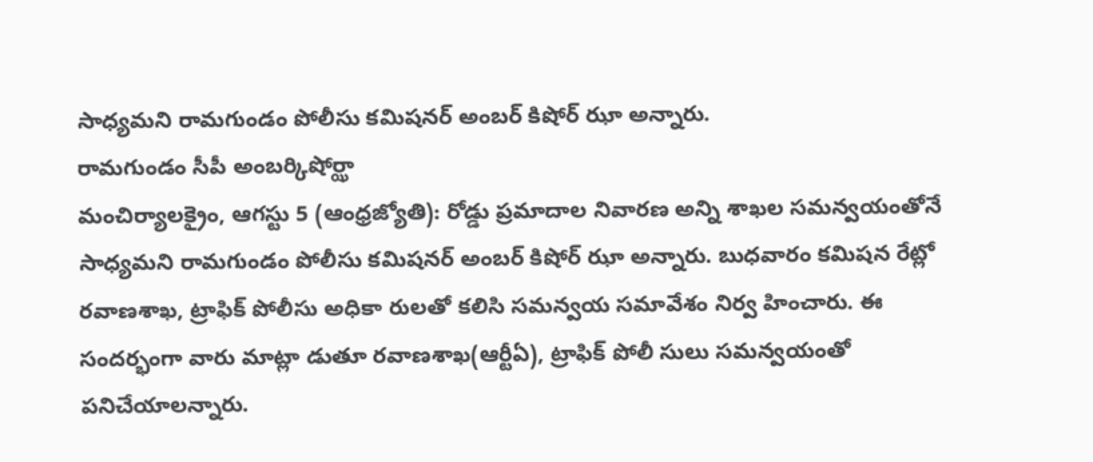సాధ్యమని రామగుండం పోలీసు కమిషనర్ అంబర్ కిషోర్ ఝా అన్నారు.
రామగుండం సీపీ అంబర్కిషోర్ఝా
మంచిర్యాలక్రైం, ఆగస్టు 5 (ఆంధ్రజ్యోతి): రోడ్డు ప్రమాదాల నివారణ అన్ని శాఖల సమన్వయంతోనే సాధ్యమని రామగుండం పోలీసు కమిషనర్ అంబర్ కిషోర్ ఝా అన్నారు. బుధవారం కమిషన రేట్లో రవాణశాఖ, ట్రాఫిక్ పోలీసు అధికా రులతో కలిసి సమన్వయ సమావేశం నిర్వ హించారు. ఈ సందర్భంగా వారు మాట్లా డుతూ రవాణశాఖ(ఆర్టీఏ), ట్రాఫిక్ పోలీ సులు సమన్వయంతో పనిచేయాలన్నారు.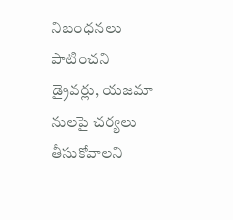నిబంధనలు పాటించని డ్రైవర్లు, యజమా నులపై చర్యలు తీసుకోవాలని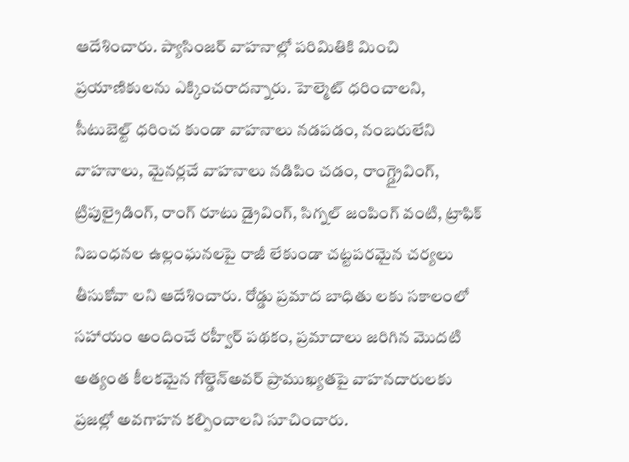ఆదేశించారు. ప్యాసింజర్ వాహనాల్లో పరిమితికి మించి ప్రయాణికులను ఎక్కించరాదన్నారు. హెల్మెట్ ధరించాలని, సీటుబెల్ట్ ధరించ కుండా వాహనాలు నడపడం, నంబరులేని వాహనాలు, మైనర్లచే వాహనాలు నడిపిం చడం, రాంగ్డ్రైవింగ్, ట్రిపుల్రైడింగ్, రాంగ్ రూటు డ్రైవింగ్, సిగ్నల్ జంపింగ్ వంటి, ట్రాఫిక్ నిబంధనల ఉల్లంఘనలపై రాజీ లేకుండా చట్టపరమైన చర్యలు తీసుకోవా లని ఆదేశించారు. రోడ్డు ప్రమాద బాధితు లకు సకాలంలో సహాయం అందించే రహ్వీర్ పథకం, ప్రమాదాలు జరిగిన మొదటి అత్యంత కీలకమైన గోల్డెన్అవర్ ప్రాముఖ్యతపై వాహనదారులకు ప్రజల్లో అవగాహన కల్పించాలని సూచించారు.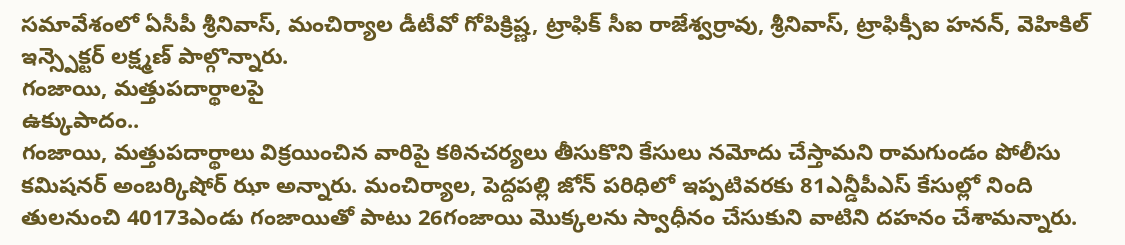సమావేశంలో ఏసీపీ శ్రీనివాస్, మంచిర్యాల డీటీవో గోపిక్రిష్ణ, ట్రాఫిక్ సీఐ రాజేశ్వర్రావు, శ్రీనివాస్, ట్రాఫిక్సీఐ హనన్, వెహికిల్ ఇన్స్పెక్టర్ లక్ష్మణ్ పాల్గొన్నారు.
గంజాయి, మత్తుపదార్థాలపై
ఉక్కుపాదం..
గంజాయి, మత్తుపదార్థాలు విక్రయించిన వారిపై కఠినచర్యలు తీసుకొని కేసులు నమోదు చేస్తామని రామగుండం పోలీసు కమిషనర్ అంబర్కిషోర్ ఝా అన్నారు. మంచిర్యాల, పెద్దపల్లి జోన్ పరిధిలో ఇప్పటివరకు 81ఎన్డీపీఎస్ కేసుల్లో నింది తులనుంచి 40173ఎండు గంజాయితో పాటు 26గంజాయి మొక్కలను స్వాధీనం చేసుకుని వాటిని దహనం చేశామన్నారు.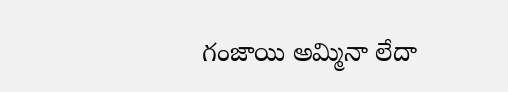గంజాయి అమ్మినా లేదా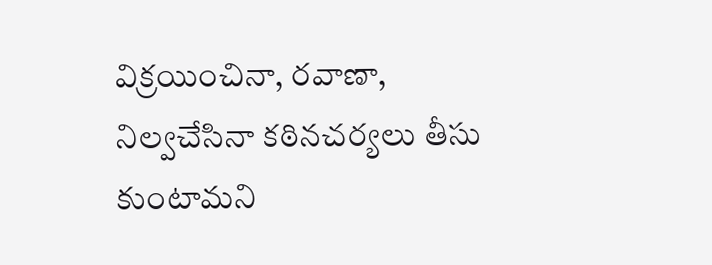విక్రయించినా, రవాణా, నిల్వచేసినా కఠినచర్యలు తీసు కుంటామని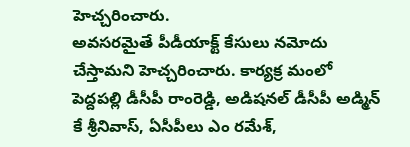హెచ్చరించారు.
అవసరమైతే పీడీయాక్ట్ కేసులు నమోదు చేస్తామని హెచ్చరించారు. కార్యక్ర మంలో పెద్దపల్లి డీసీపీ రాంరెడ్డి, అడిషనల్ డీసీపీ అడ్మిన్ కే శ్రీనివాస్, ఏసీపీలు ఎం రమేశ్,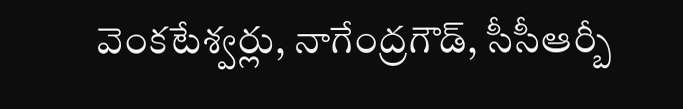వెంకటేశ్వర్లు, నాగేంద్రగౌడ్, సీసీఆర్బీ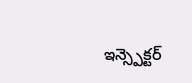ఇన్స్పెక్టర్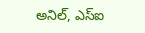అనిల్, ఎస్ఐ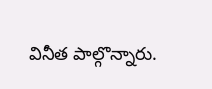వినీత పాల్గొన్నారు.